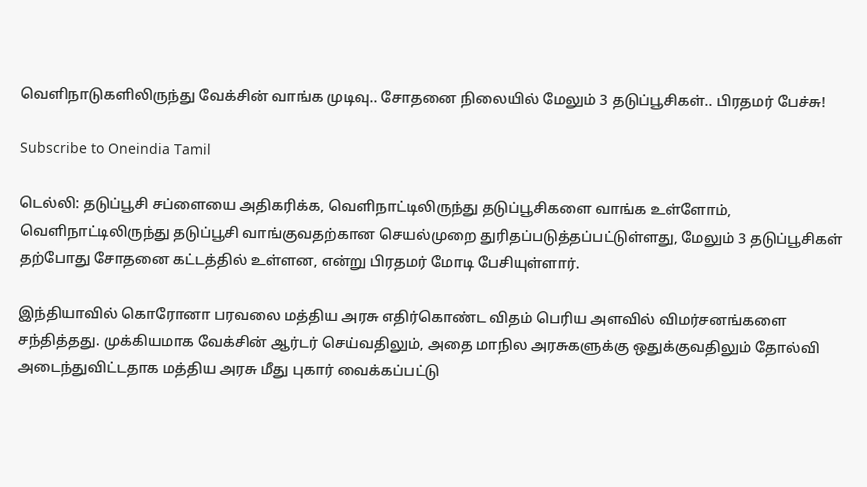வெளிநாடுகளிலிருந்து வேக்சின் வாங்க முடிவு.. சோதனை நிலையில் மேலும் 3 தடுப்பூசிகள்.. பிரதமர் பேச்சு!

Subscribe to Oneindia Tamil

டெல்லி: தடுப்பூசி சப்ளையை அதிகரிக்க, வெளிநாட்டிலிருந்து தடுப்பூசிகளை வாங்க உள்ளோம், வெளிநாட்டிலிருந்து தடுப்பூசி வாங்குவதற்கான செயல்முறை துரிதப்படுத்தப்பட்டுள்ளது, மேலும் 3 தடுப்பூசிகள் தற்போது சோதனை கட்டத்தில் உள்ளன, என்று பிரதமர் மோடி பேசியுள்ளார்.

இந்தியாவில் கொரோனா பரவலை மத்திய அரசு எதிர்கொண்ட விதம் பெரிய அளவில் விமர்சனங்களை சந்தித்தது. முக்கியமாக வேக்சின் ஆர்டர் செய்வதிலும், அதை மாநில அரசுகளுக்கு ஒதுக்குவதிலும் தோல்வி அடைந்துவிட்டதாக மத்திய அரசு மீது புகார் வைக்கப்பட்டு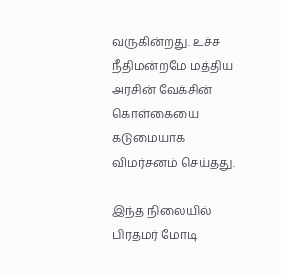வருகின்றது. உச்ச நீதிமன்றமே மத்திய அரசின் வேக்சின் கொள்கையை கடுமையாக விமர்சனம் செய்தது.

இந்த நிலையில் பிரதமர் மோடி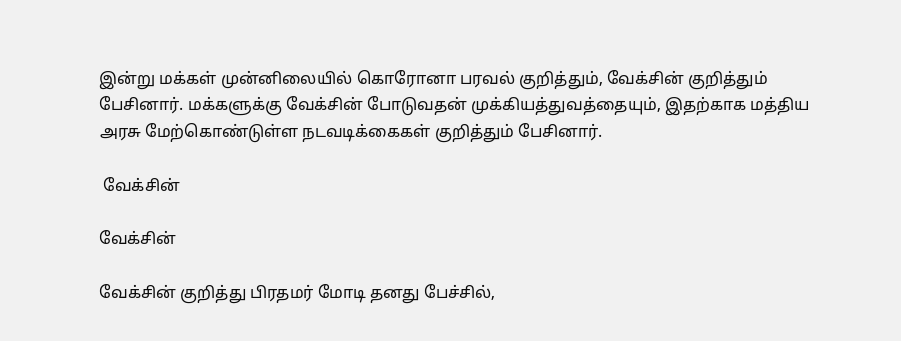இன்று மக்கள் முன்னிலையில் கொரோனா பரவல் குறித்தும், வேக்சின் குறித்தும் பேசினார். மக்களுக்கு வேக்சின் போடுவதன் முக்கியத்துவத்தையும், இதற்காக மத்திய அரசு மேற்கொண்டுள்ள நடவடிக்கைகள் குறித்தும் பேசினார்.

 வேக்சின்

வேக்சின்

வேக்சின் குறித்து பிரதமர் மோடி தனது பேச்சில்,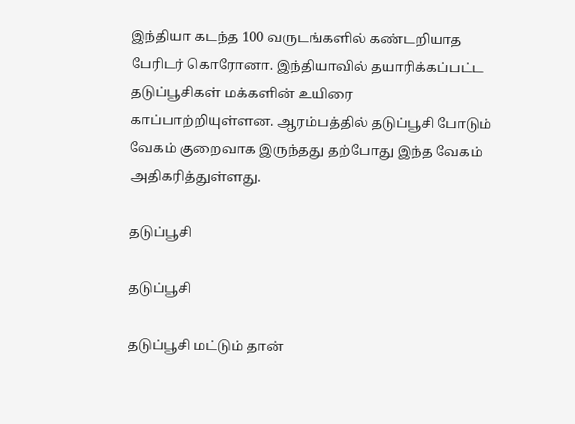இந்தியா கடந்த 100 வருடங்களில் கண்டறியாத பேரிடர் கொரோனா. இந்தியாவில் தயாரிக்கப்பட்ட தடுப்பூசிகள் மக்களின் உயிரை காப்பாற்றியுள்ளன. ஆரம்பத்தில் தடுப்பூசி போடும் வேகம் குறைவாக இருந்தது தற்போது இந்த வேகம் அதிகரித்துள்ளது.

தடுப்பூசி

தடுப்பூசி

தடுப்பூசி மட்டும் தான்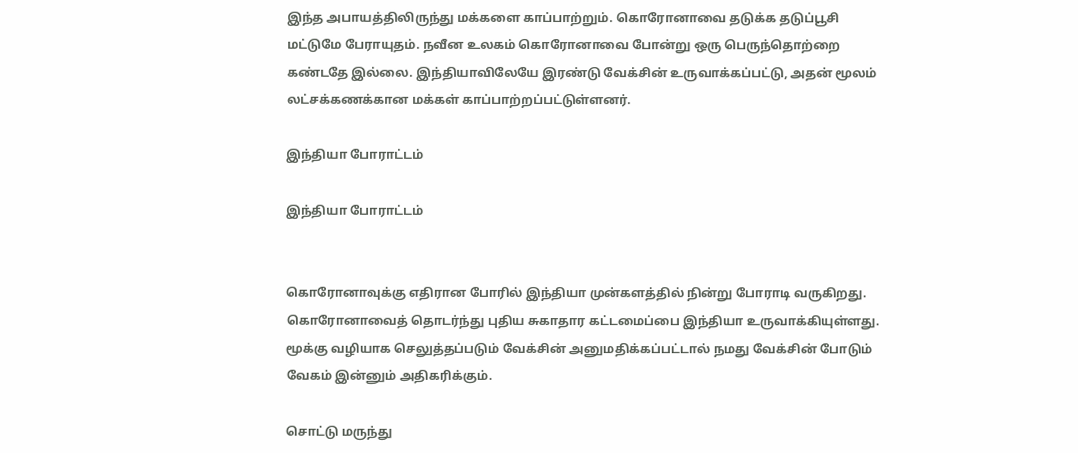இந்த அபாயத்திலிருந்து மக்களை காப்பாற்றும். கொரோனாவை தடுக்க தடுப்பூசி மட்டுமே பேராயுதம். நவீன உலகம் கொரோனாவை போன்று ஒரு பெருந்தொற்றை கண்டதே இல்லை. இந்தியாவிலேயே இரண்டு வேக்சின் உருவாக்கப்பட்டு, அதன் மூலம் லட்சக்கணக்கான மக்கள் காப்பாற்றப்பட்டுள்ளனர்.

இந்தியா போராட்டம்

இந்தியா போராட்டம்


கொரோனாவுக்கு எதிரான போரில் இந்தியா முன்களத்தில் நின்று போராடி வருகிறது. கொரோனாவைத் தொடர்ந்து புதிய சுகாதார கட்டமைப்பை இந்தியா உருவாக்கியுள்ளது. மூக்கு வழியாக செலுத்தப்படும் வேக்சின் அனுமதிக்கப்பட்டால் நமது வேக்சின் போடும் வேகம் இன்னும் அதிகரிக்கும்.

சொட்டு மருந்து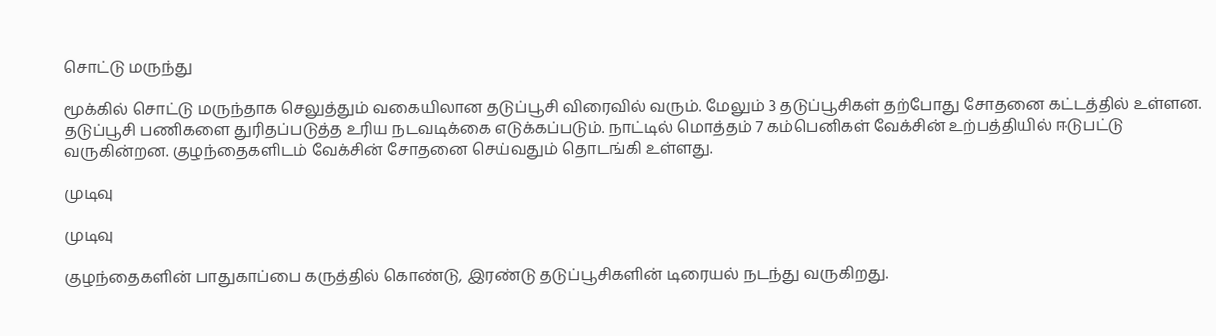சொட்டு மருந்து

மூக்கில் சொட்டு மருந்தாக செலுத்தும் வகையிலான தடுப்பூசி விரைவில் வரும். மேலும் 3 தடுப்பூசிகள் தற்போது சோதனை கட்டத்தில் உள்ளன. தடுப்பூசி பணிகளை துரிதப்படுத்த உரிய நடவடிக்கை எடுக்கப்படும். நாட்டில் மொத்தம் 7 கம்பெனிகள் வேக்சின் உற்பத்தியில் ஈடுபட்டு வருகின்றன. குழந்தைகளிடம் வேக்சின் சோதனை செய்வதும் தொடங்கி உள்ளது.

முடிவு

முடிவு

குழந்தைகளின் பாதுகாப்பை கருத்தில் கொண்டு, இரண்டு தடுப்பூசிகளின் டிரையல் நடந்து வருகிறது.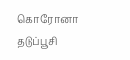கொரோனா தடுப்பூசி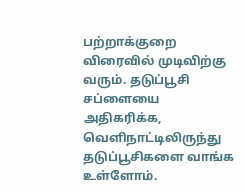பற்றாக்குறை விரைவில் முடிவிற்கு வரும். தடுப்பூசி சப்ளையை அதிகரிக்க, வெளிநாட்டிலிருந்து தடுப்பூசிகளை வாங்க உள்ளோம்.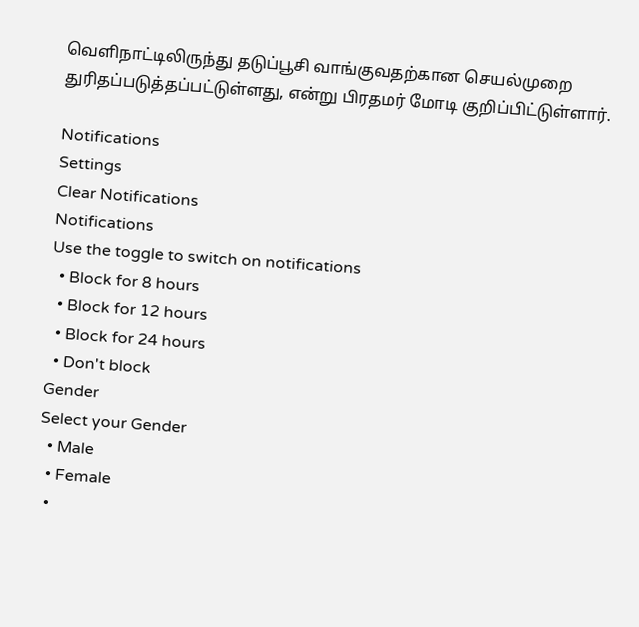வெளிநாட்டிலிருந்து தடுப்பூசி வாங்குவதற்கான செயல்முறை துரிதப்படுத்தப்பட்டுள்ளது, என்று பிரதமர் மோடி குறிப்பிட்டுள்ளார்.

Notifications
Settings
Clear Notifications
Notifications
Use the toggle to switch on notifications
  • Block for 8 hours
  • Block for 12 hours
  • Block for 24 hours
  • Don't block
Gender
Select your Gender
  • Male
  • Female
  •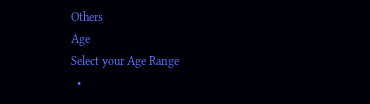Others
Age
Select your Age Range
  •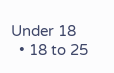Under 18
  • 18 to 25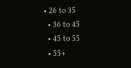• 26 to 35
  • 36 to 45
  • 45 to 55
  • 55+